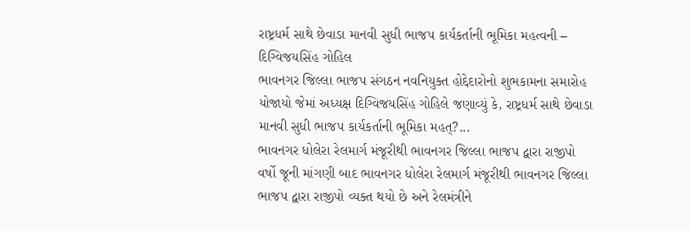રાષ્ટ્રધર્મ સાથે છેવાડા માનવી સુધી ભાજપ કાર્યકર્તાની ભૂમિકા મહત્વની – દિગ્વિજયસિંહ ગોહિલ
ભાવનગર જિલ્લા ભાજપ સંગઠન નવનિયુક્ત હોદ્દેદારોનો શુભકામના સમારોહ યોજાયો જેમાં અધ્યક્ષ દિગ્વિજયસિંહ ગોહિલે જણાવ્યું કે, રાષ્ટ્રધર્મ સાથે છેવાડા માનવી સુધી ભાજપ કાર્યકર્તાની ભૂમિકા મહત્?...
ભાવનગર ધોલેરા રેલમાર્ગ મંજૂરીથી ભાવનગર જિલ્લા ભાજપ દ્વારા રાજીપો
વર્ષો જૂની માંગણી બાદ ભાવનગર ધોલેરા રેલમાર્ગ મંજૂરીથી ભાવનગર જિલ્લા ભાજપ દ્વારા રાજીપો વ્યક્ત થયો છે અને રેલમંત્રીને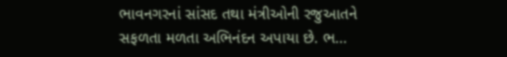ભાવનગરનાં સાંસદ તથા મંત્રીઓની રજુઆતને સફળતા મળતા અભિનંદન અપાયા છે. ભ...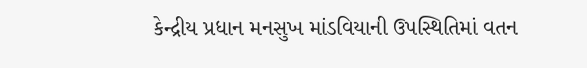કેન્દ્રીય પ્રધાન મનસુખ માંડવિયાની ઉપસ્થિતિમાં વતન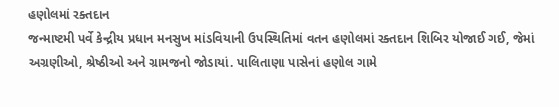હણોલમાં રક્તદાન
જન્માષ્ટમી પર્વે કેન્દ્રીય પ્રધાન મનસુખ માંડવિયાની ઉપસ્થિતિમાં વતન હણોલમાં રક્તદાન શિબિર યોજાઈ ગઈ, જેમાં અગ્રણીઓ, શ્રેષ્ઠીઓ અને ગ્રામજનો જોડાયાં. પાલિતાણા પાસેનાં હણોલ ગામે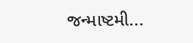જન્માષ્ટમી...